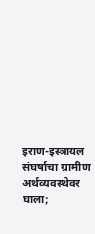इराण-इस्त्रायल संघर्षाचा ग्रामीण अर्थव्यवस्थेवर घाला;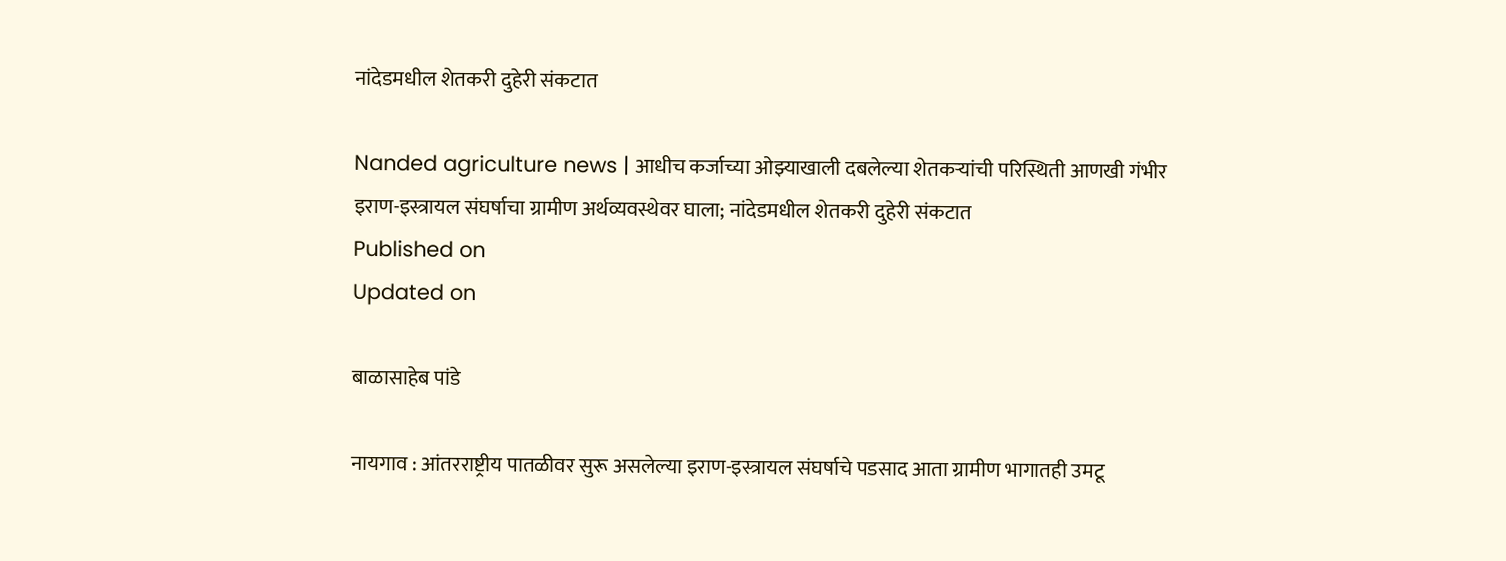नांदेडमधील शेतकरी दुहेरी संकटात

Nanded agriculture news | आधीच कर्जाच्या ओझ्याखाली दबलेल्या शेतकऱ्यांची परिस्थिती आणखी गंभीर
इराण-इस्त्रायल संघर्षाचा ग्रामीण अर्थव्यवस्थेवर घाला; नांदेडमधील शेतकरी दुहेरी संकटात
Published on
Updated on

बाळासाहेब पांडे

नायगाव : आंतरराष्ट्रीय पातळीवर सुरू असलेल्या इराण-इस्त्रायल संघर्षाचे पडसाद आता ग्रामीण भागातही उमटू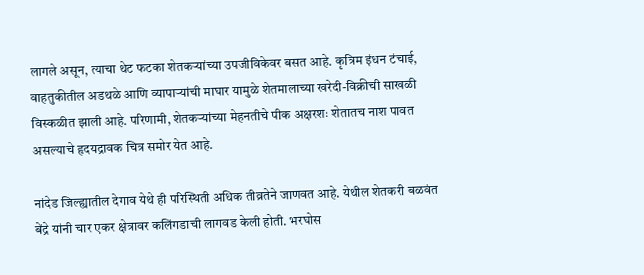लागले असून, त्याचा थेट फटका शेतकऱ्यांच्या उपजीविकेवर बसत आहे. कृत्रिम इंधन टंचाई, वाहतुकीतील अडथळे आणि व्यापाऱ्यांची माघार यामुळे शेतमालाच्या खरेदी-विक्रीची साखळी विस्कळीत झाली आहे. परिणामी, शेतकऱ्यांच्या मेहनतीचे पीक अक्षरशः शेतातच नाश पावत असल्याचे हृदयद्रावक चित्र समोर येत आहे.

नांदेड जिल्ह्यातील देगाव येथे ही परिस्थिती अधिक तीव्रतेने जाणवत आहे. येथील शेतकरी बळवंत बेंद्रे यांनी चार एकर क्षेत्रावर कलिंगडाची लागवड केली होती. भरघोस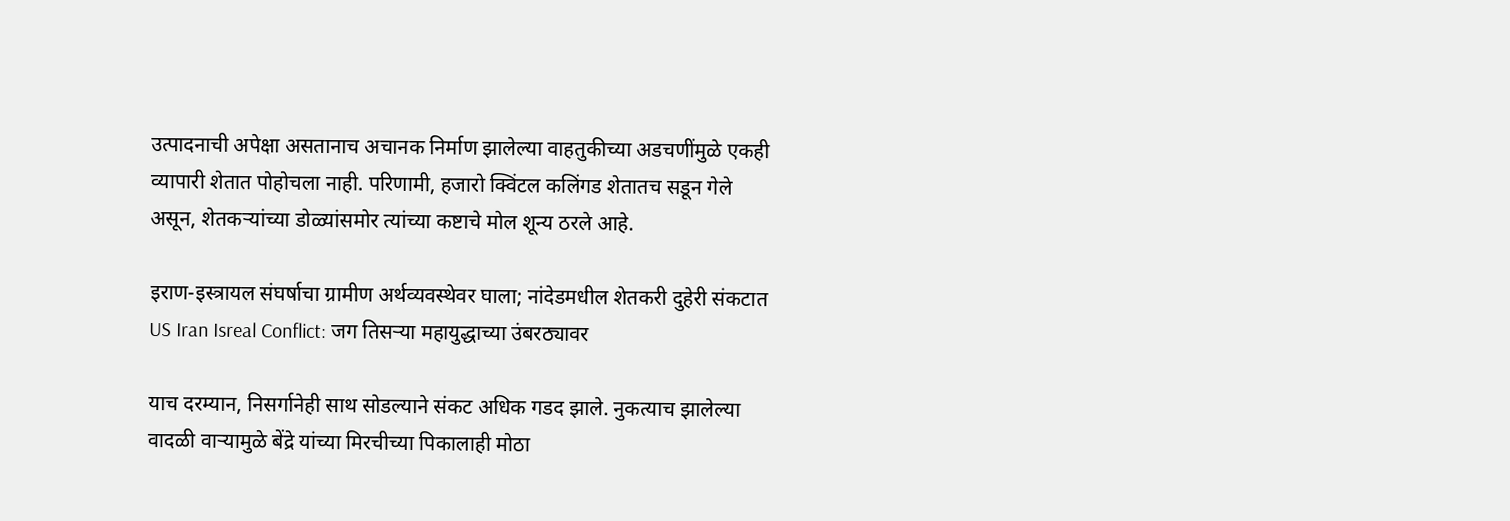उत्पादनाची अपेक्षा असतानाच अचानक निर्माण झालेल्या वाहतुकीच्या अडचणींमुळे एकही व्यापारी शेतात पोहोचला नाही. परिणामी, हजारो क्विंटल कलिंगड शेतातच सडून गेले असून, शेतकऱ्यांच्या डोळ्यांसमोर त्यांच्या कष्टाचे मोल शून्य ठरले आहे.

इराण-इस्त्रायल संघर्षाचा ग्रामीण अर्थव्यवस्थेवर घाला; नांदेडमधील शेतकरी दुहेरी संकटात
US Iran Isreal Conflict: जग तिसऱ्या महायुद्धाच्या उंबरठ्यावर

याच दरम्यान, निसर्गानेही साथ सोडल्याने संकट अधिक गडद झाले. नुकत्याच झालेल्या वादळी वाऱ्यामुळे बेंद्रे यांच्या मिरचीच्या पिकालाही मोठा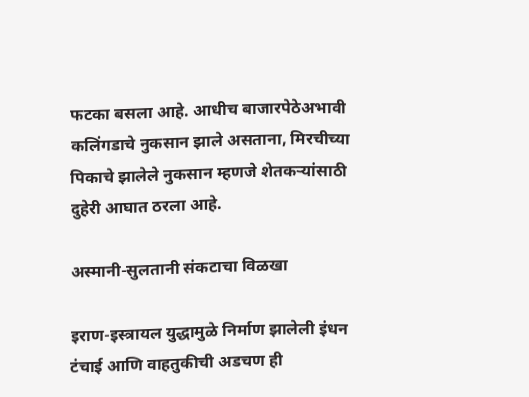फटका बसला आहे. आधीच बाजारपेठेअभावी कलिंगडाचे नुकसान झाले असताना, मिरचीच्या पिकाचे झालेले नुकसान म्हणजे शेतकऱ्यांसाठी दुहेरी आघात ठरला आहे.

अस्मानी-सुलतानी संकटाचा विळखा

इराण-इस्त्रायल युद्धामुळे निर्माण झालेली इंधन टंचाई आणि वाहतुकीची अडचण ही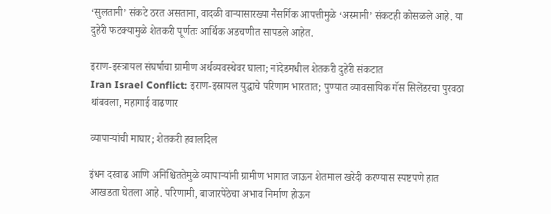‘सुलतानी’ संकटे ठरत असताना, वादळी वाऱ्यासारख्या नैसर्गिक आपत्तीमुळे ‘अस्मानी’ संकटही कोसळले आहे. या दुहेरी फटक्यामुळे शेतकरी पूर्णतः आर्थिक अडचणीत सापडले आहेत.

इराण-इस्त्रायल संघर्षाचा ग्रामीण अर्थव्यवस्थेवर घाला; नांदेडमधील शेतकरी दुहेरी संकटात
Iran Israel Conflict: इराण-इस्रायल युद्धाचे परिणाम भारतात; पुण्यात व्यावसायिक गॅस सिलेंडरचा पुरवठा थांबवला, महागाई वाढणार

व्यापाऱ्यांची माघार; शेतकरी हवालदिल

इंधन दरवाढ आणि अनिश्चिततेमुळे व्यापाऱ्यांनी ग्रामीण भागात जाऊन शेतमाल खरेदी करण्यास स्पष्टपणे हात आखडता घेतला आहे. परिणामी, बाजारपेठेचा अभाव निर्माण होऊन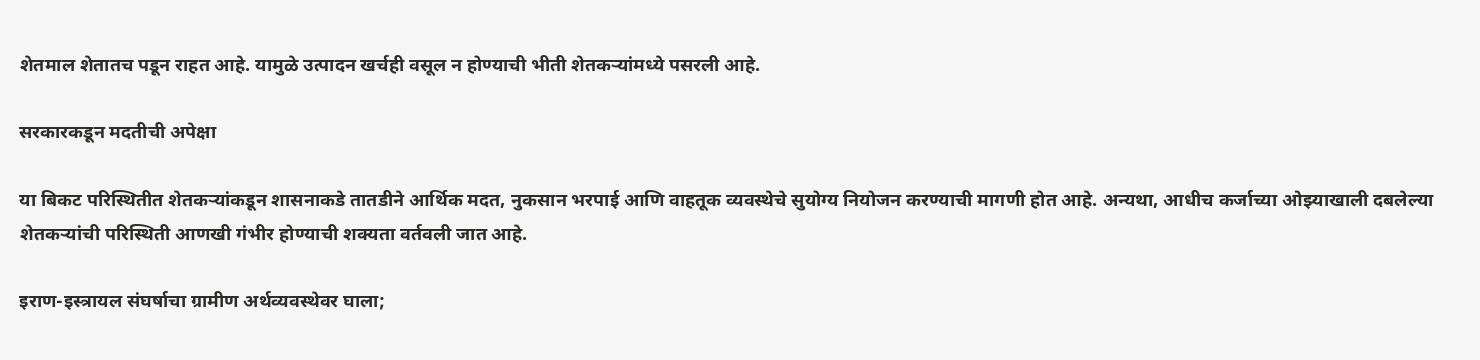शेतमाल शेतातच पडून राहत आहे. यामुळे उत्पादन खर्चही वसूल न होण्याची भीती शेतकऱ्यांमध्ये पसरली आहे.

सरकारकडून मदतीची अपेक्षा

या बिकट परिस्थितीत शेतकऱ्यांकडून शासनाकडे तातडीने आर्थिक मदत, नुकसान भरपाई आणि वाहतूक व्यवस्थेचे सुयोग्य नियोजन करण्याची मागणी होत आहे. अन्यथा, आधीच कर्जाच्या ओझ्याखाली दबलेल्या शेतकऱ्यांची परिस्थिती आणखी गंभीर होण्याची शक्यता वर्तवली जात आहे.

इराण-इस्त्रायल संघर्षाचा ग्रामीण अर्थव्यवस्थेवर घाला;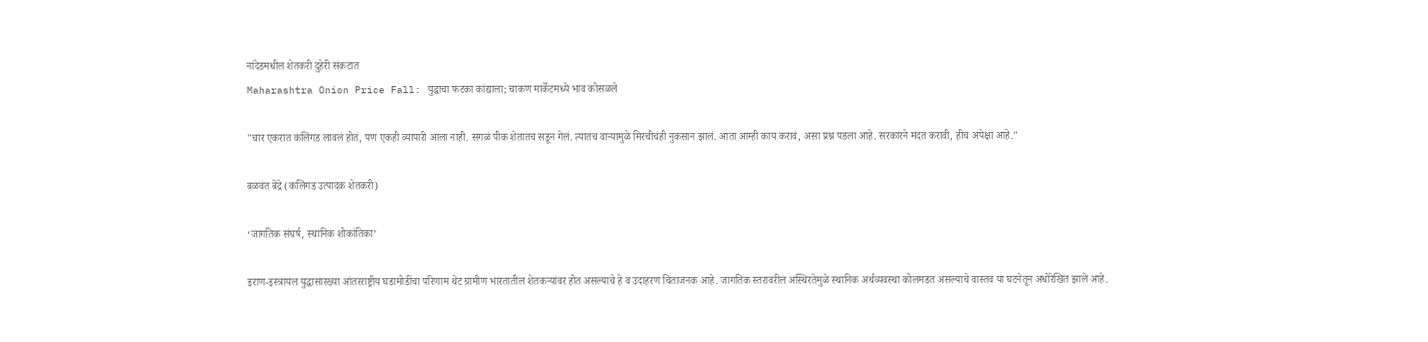नांदेडमधील शेतकरी दुहेरी संकटात
Maharashtra Onion Price Fall: युद्धाचा फटका कांद्याला; चाकण मार्केटमध्ये भाव कोसळले

"चार एकरात कलिंगड लावलं होतं, पण एकही व्यापारी आला नाही. सगळं पीक शेतातच सडून गेलं. त्यातच वाऱ्यामुळे मिरचीचंही नुकसान झालं. आता आम्ही काय करावं, असा प्रश्न पडला आहे. सरकारने मदत करावी, हीच अपेक्षा आहे."

बळवंत बेंद्रे (कलिंगड उत्पादक शेतकरी)

‘जागतिक संघर्ष, स्थानिक शोकांतिका’

इराण-इस्त्रायल युद्धासारख्या आंतरराष्ट्रीय घडामोडींचा परिणाम थेट ग्रामीण भारतातील शेतकऱ्यांवर होत असल्याचे हे व उदाहरण चिंताजनक आहे. जागतिक स्तरावरील अस्थिरतेमुळे स्थानिक अर्थव्यवस्था कोलमडत असल्याचे वास्तव या घटनेतून अधोरेखित झाले आहे.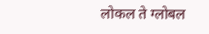लोकल ते ग्लोबल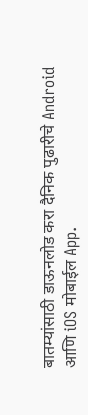बातम्यांसाठी डाऊनलोड करा दैनिक पुढारीचे Android आणि iOS मोबाईल App.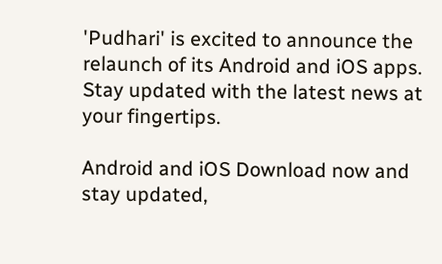'Pudhari' is excited to announce the relaunch of its Android and iOS apps. Stay updated with the latest news at your fingertips.

Android and iOS Download now and stay updated,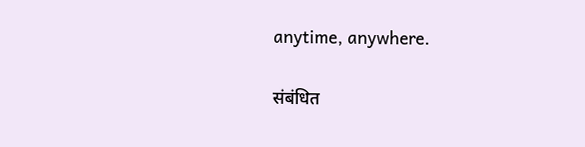anytime, anywhere.

संबंधित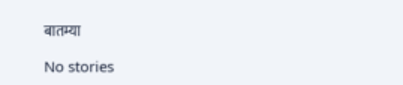बातम्या

No stories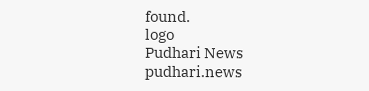found.
logo
Pudhari News
pudhari.news